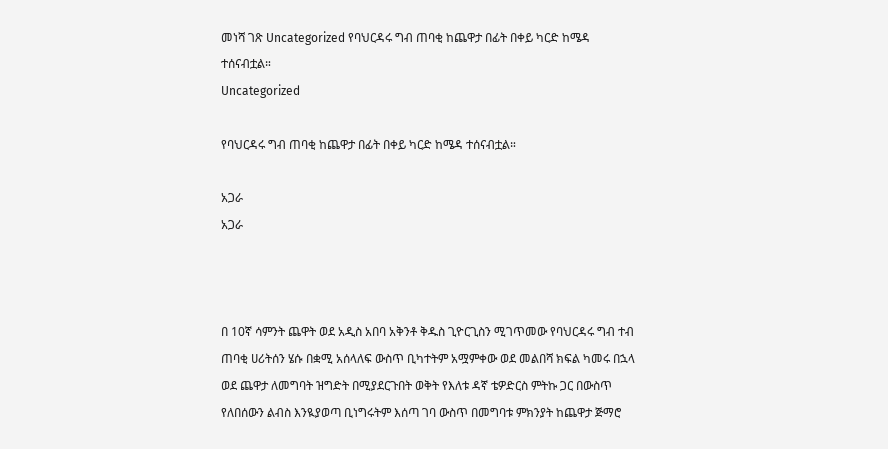መነሻ ገጽ Uncategorized የባህርዳሩ ግብ ጠባቂ ከጨዋታ በፊት በቀይ ካርድ ከሜዳ ተሰናብቷል።
Uncategorized

የባህርዳሩ ግብ ጠባቂ ከጨዋታ በፊት በቀይ ካርድ ከሜዳ ተሰናብቷል።

አጋራ
አጋራ



በ 10ኛ ሳምንት ጨዋት ወደ አዲስ አበባ አቅንቶ ቅዱስ ጊዮርጊስን ሚገጥመው የባህርዳሩ ግብ ተብ ጠባቂ ሀሪትሰን ሄሱ በቋሚ አሰላለፍ ውስጥ ቢካተትም አሟምቀው ወደ መልበሻ ክፍል ካመሩ በኋላ ወደ ጨዋታ ለመግባት ዝግድት በሚያደርጉበት ወቅት የእለቱ ዳኛ ቴዎድርስ ምትኩ ጋር በውስጥ የለበሰውን ልብስ እንዪያወጣ ቢነግሩትም እሰጣ ገባ ውስጥ በመግባቱ ምክንያት ከጨዋታ ጅማሮ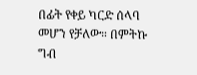በፊት የቀይ ካርድ ሰላባ መሆን የቻለው። በምትኩ ግብ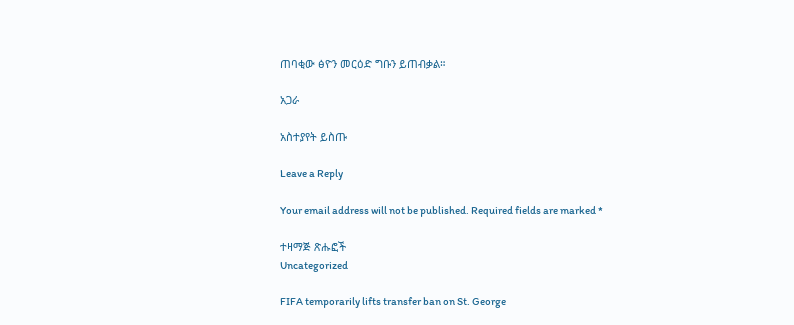ጠባቂው ፅዮን መርዕድ ግቡን ይጠብቃል።

አጋራ

አስተያየት ይስጡ

Leave a Reply

Your email address will not be published. Required fields are marked *

ተዛማጅ ጽሑፎች
Uncategorized

FIFA temporarily lifts transfer ban on St. George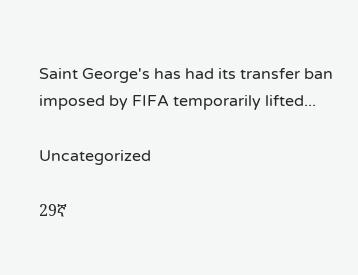Saint George's has had its transfer ban imposed by FIFA temporarily lifted...

Uncategorized

29ኛ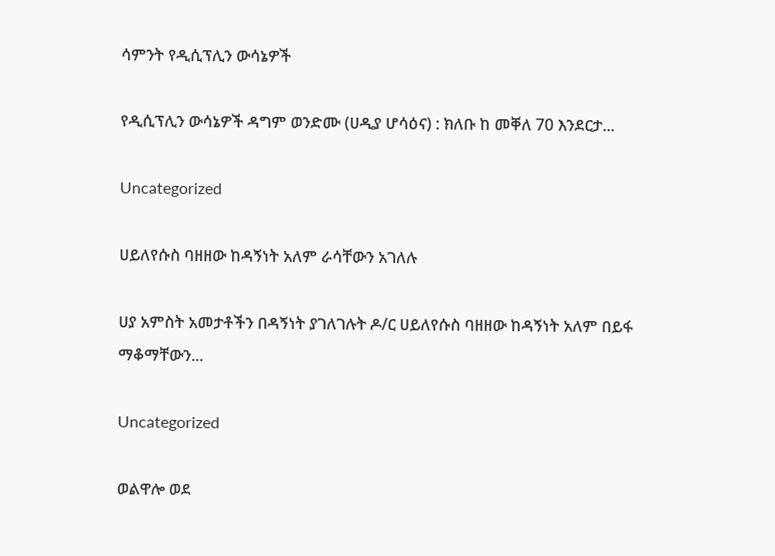ሳምንት የዲሲፕሊን ውሳኔዎች

የዲሲፕሊን ውሳኔዎች ዳግም ወንድሙ (ሀዲያ ሆሳዕና) : ክለቡ ከ መቐለ 70 እንደርታ...

Uncategorized

ሀይለየሱስ ባዘዘው ከዳኝነት አለም ራሳቸውን አገለሉ

ሀያ አምስት አመታቶችን በዳኝነት ያገለገሉት ዶ/ር ሀይለየሱስ ባዘዘው ከዳኝነት አለም በይፋ ማቆማቸውን...

Uncategorized

ወልዋሎ ወደ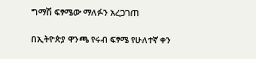ግማሽ ፍፃሜው ማለፉን አረጋገጠ

በኢትዮጵያ ዋንጫ የሩብ ፍፃሜ የሁለተኛ ቀን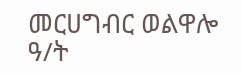መርሀግብር ወልዋሎ ዓ/ት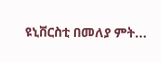ዩኒቨርስቲ በመለያ ምት...